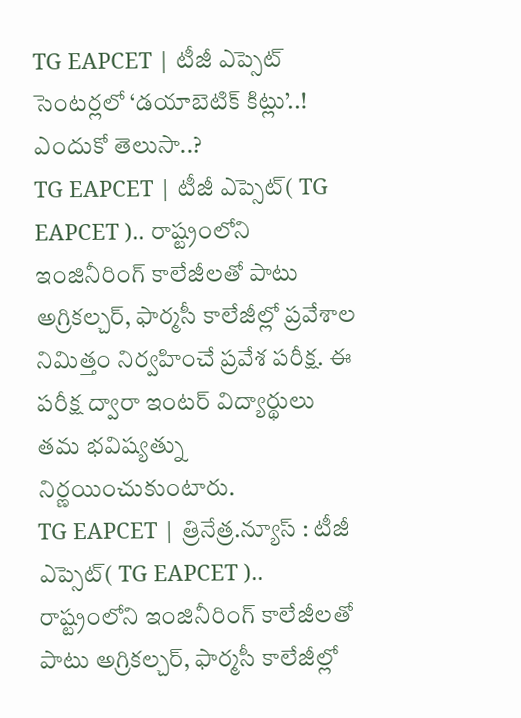TG EAPCET | టీజీ ఎప్సెట్ సెంటర్లలో ‘డయాబెటిక్ కిట్లు’..! ఎందుకో తెలుసా..?
TG EAPCET | టీజీ ఎప్సెట్( TG EAPCET ).. రాష్ట్రంలోని ఇంజినీరింగ్ కాలేజీలతో పాటు అగ్రికల్చర్, ఫార్మసీ కాలేజీల్లో ప్రవేశాల నిమిత్తం నిర్వహించే ప్రవేశ పరీక్ష. ఈ పరీక్ష ద్వారా ఇంటర్ విద్యార్థులు తమ భవిష్యత్ను నిర్ణయించుకుంటారు.
TG EAPCET | త్రినేత్ర.న్యూస్ : టీజీ ఎప్సెట్( TG EAPCET ).. రాష్ట్రంలోని ఇంజినీరింగ్ కాలేజీలతో పాటు అగ్రికల్చర్, ఫార్మసీ కాలేజీల్లో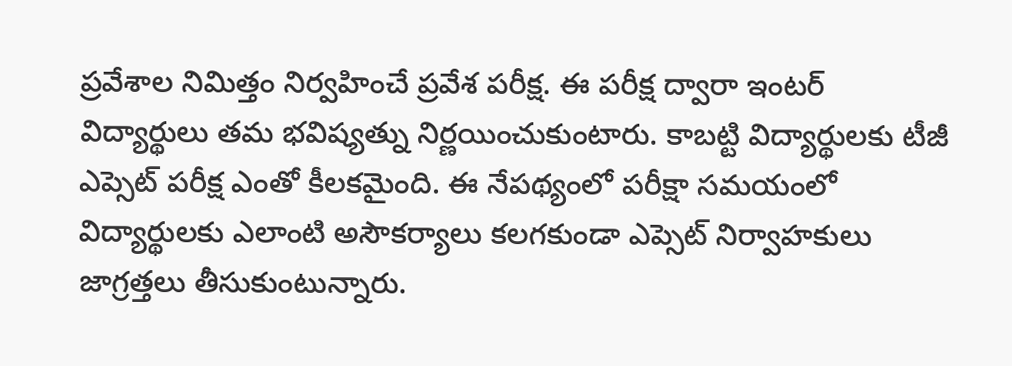ప్రవేశాల నిమిత్తం నిర్వహించే ప్రవేశ పరీక్ష. ఈ పరీక్ష ద్వారా ఇంటర్ విద్యార్థులు తమ భవిష్యత్ను నిర్ణయించుకుంటారు. కాబట్టి విద్యార్థులకు టీజీ ఎప్సెట్ పరీక్ష ఎంతో కీలకమైంది. ఈ నేపథ్యంలో పరీక్షా సమయంలో విద్యార్థులకు ఎలాంటి అసౌకర్యాలు కలగకుండా ఎప్సెట్ నిర్వాహకులు జాగ్రత్తలు తీసుకుంటున్నారు.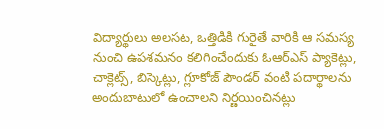విద్యార్థులు అలసట, ఒత్తిడికి గురైతే వారికి ఆ సమస్య నుంచి ఉపశమనం కలిగించేందుకు ఓఆర్ఎస్ ప్యాకెట్లు, చాక్లెట్స్, బిస్కెట్లు, గ్లూకోజ్ పౌండర్ వంటి పదార్థాలను అందుబాటులో ఉంచాలని నిర్ణయించినట్లు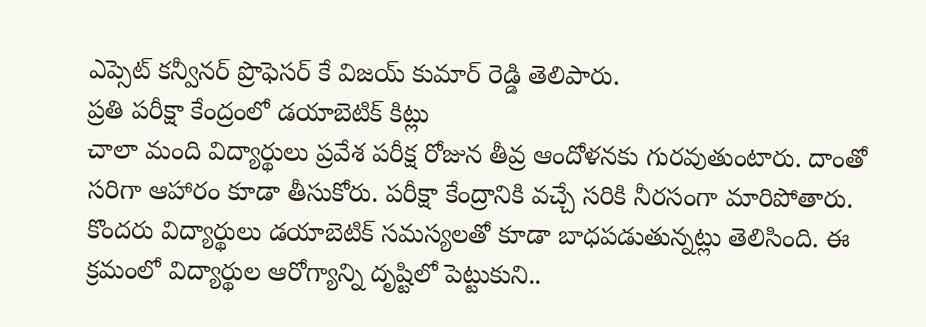ఎప్సెట్ కన్వీనర్ ప్రొఫెసర్ కే విజయ్ కుమార్ రెడ్డి తెలిపారు.
ప్రతి పరీక్షా కేంద్రంలో డయాబెటిక్ కిట్లు
చాలా మంది విద్యార్థులు ప్రవేశ పరీక్ష రోజున తీవ్ర ఆందోళనకు గురవుతుంటారు. దాంతో సరిగా ఆహారం కూడా తీసుకోరు. పరీక్షా కేంద్రానికి వచ్చే సరికి నీరసంగా మారిపోతారు. కొందరు విద్యార్థులు డయాబెటిక్ సమస్యలతో కూడా బాధపడుతున్నట్లు తెలిసింది. ఈ క్రమంలో విద్యార్థుల ఆరోగ్యాన్ని దృష్టిలో పెట్టుకుని..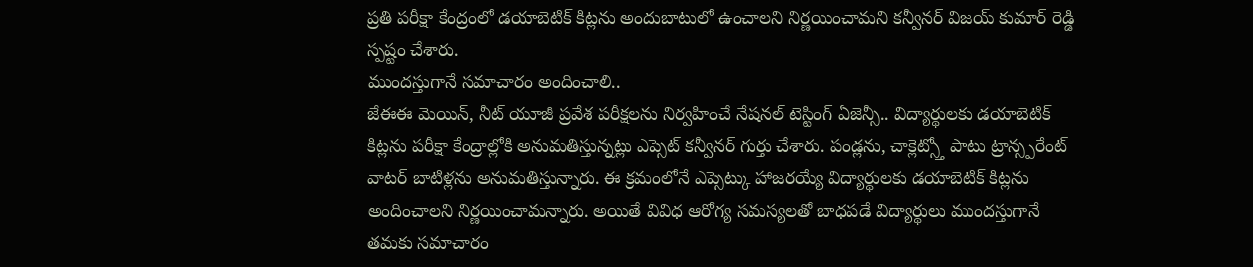ప్రతి పరీక్షా కేంద్రంలో డయాబెటిక్ కిట్లను అందుబాటులో ఉంచాలని నిర్ణయించామని కన్వీనర్ విజయ్ కుమార్ రెడ్డి స్పష్టం చేశారు.
ముందస్తుగానే సమాచారం అందించాలి..
జేఈఈ మెయిన్, నీట్ యూజీ ప్రవేశ పరీక్షలను నిర్వహించే నేషనల్ టెస్టింగ్ ఏజెన్సీ.. విద్యార్థులకు డయాబెటిక్ కిట్లను పరీక్షా కేంద్రాల్లోకి అనుమతిస్తున్నట్లు ఎప్సెట్ కన్వీనర్ గుర్తు చేశారు. పండ్లను, చాక్లెట్స్తో పాటు ట్రాన్స్పరేంట్ వాటర్ బాటిళ్లను అనుమతిస్తున్నారు. ఈ క్రమంలోనే ఎప్సెట్కు హాజరయ్యే విద్యార్థులకు డయాబెటిక్ కిట్లను అందించాలని నిర్ణయించామన్నారు. అయితే వివిధ ఆరోగ్య సమస్యలతో బాధపడే విద్యార్థులు ముందస్తుగానే తమకు సమాచారం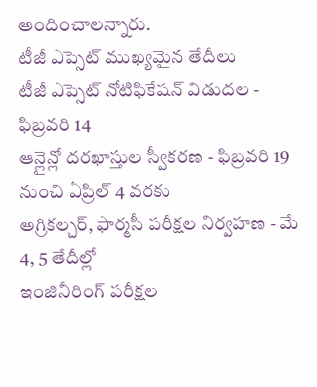అందించాలన్నారు.
టీజీ ఎప్సెట్ ముఖ్యమైన తేదీలు
టీజీ ఎప్సెట్ నోటిఫికేషన్ విడుదల - ఫిబ్రవరి 14
ఆన్లైన్లో దరఖాస్తుల స్వీకరణ - ఫిబ్రవరి 19 నుంచి ఏప్రిల్ 4 వరకు
అగ్రికల్చర్, ఫార్మసీ పరీక్షల నిర్వహణ - మే 4, 5 తేదీల్లో
ఇంజినీరింగ్ పరీక్షల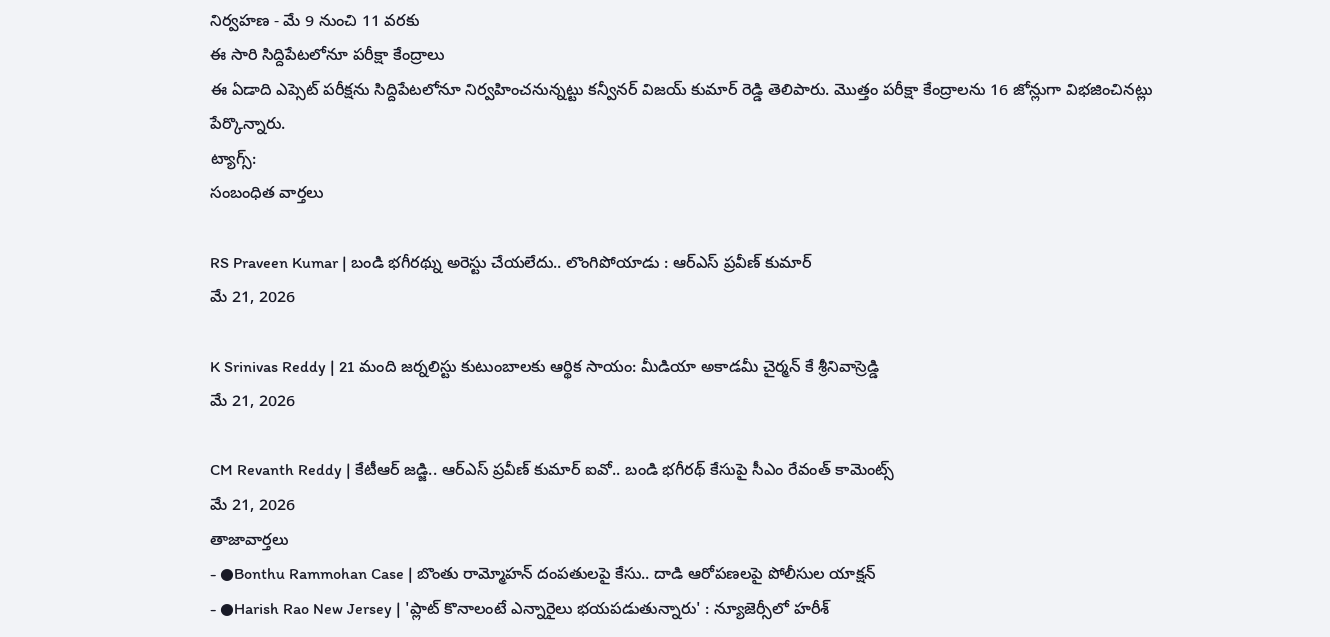నిర్వహణ - మే 9 నుంచి 11 వరకు
ఈ సారి సిద్దిపేటలోనూ పరీక్షా కేంద్రాలు
ఈ ఏడాది ఎప్సెట్ పరీక్షను సిద్దిపేటలోనూ నిర్వహించనున్నట్టు కన్వీనర్ విజయ్ కుమార్ రెడ్డి తెలిపారు. మొత్తం పరీక్షా కేంద్రాలను 16 జోన్లుగా విభజించినట్లు పేర్కొన్నారు.
ట్యాగ్స్:
సంబంధిత వార్తలు

RS Praveen Kumar | బండి భగీరథ్ను అరెస్టు చేయలేదు.. లొంగిపోయాడు : ఆర్ఎస్ ప్రవీణ్ కుమార్
మే 21, 2026

K Srinivas Reddy | 21 మంది జర్నలిస్టు కుటుంబాలకు ఆర్థిక సాయం: మీడియా అకాడమీ చైర్మన్ కే శ్రీనివాస్రెడ్డి
మే 21, 2026

CM Revanth Reddy | కేటీఆర్ జడ్జి.. ఆర్ఎస్ ప్రవీణ్ కుమార్ ఐవో.. బండి భగీరథ్ కేసుపై సీఎం రేవంత్ కామెంట్స్
మే 21, 2026
తాజావార్తలు
- ●Bonthu Rammohan Case | బొంతు రామ్మోహన్ దంపతులపై కేసు.. దాడి ఆరోపణలపై పోలీసుల యాక్షన్
- ●Harish Rao New Jersey | 'ప్లాట్ కొనాలంటే ఎన్నారైలు భయపడుతున్నారు' : న్యూజెర్సీలో హరీశ్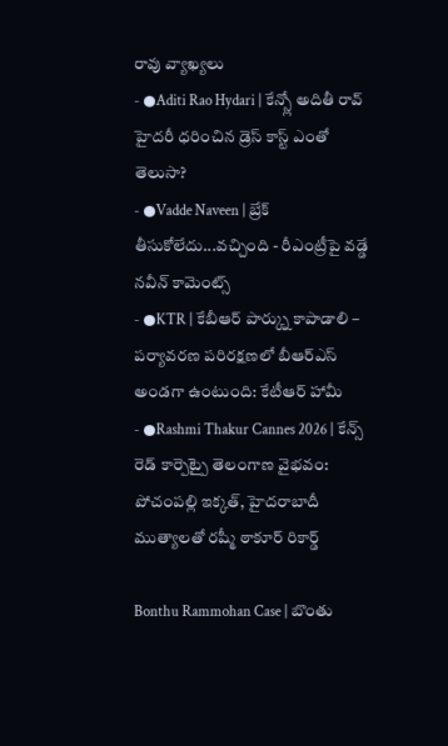రావు వ్యాఖ్యలు
- ●Aditi Rao Hydari | కేన్స్లో అదితీ రావ్ హైదరీ ధరించిన డ్రెస్ కాస్ట్ ఎంతో తెలుసా?
- ●Vadde Naveen | బ్రేక్ తీసుకోలేదు...వచ్చింది - రీఎంట్రీపై వడ్డే నవీన్ కామెంట్స్
- ●KTR | కేబీఆర్ పార్క్ను కాపాడాలి – పర్యావరణ పరిరక్షణలో బీఆర్ఎస్ అండగా ఉంటుంది: కేటీఆర్ హామీ
- ●Rashmi Thakur Cannes 2026 | కేన్స్ రెడ్ కార్పెట్పై తెలంగాణ వైభవం: పోచంపల్లి ఇక్కత్, హైదరాబాదీ ముత్యాలతో రష్మీ ఠాకూర్ రికార్డ్

Bonthu Rammohan Case | బొంతు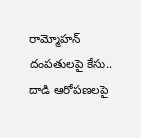రామ్మోహన్ దంపతులపై కేసు.. దాడి ఆరోపణలపై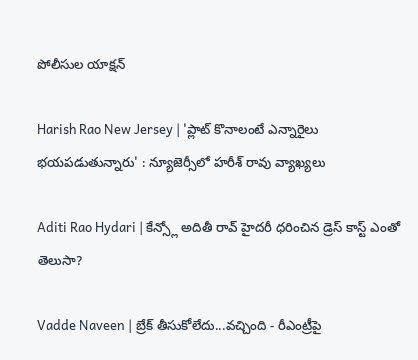పోలీసుల యాక్షన్

Harish Rao New Jersey | 'ప్లాట్ కొనాలంటే ఎన్నారైలు భయపడుతున్నారు' : న్యూజెర్సీలో హరీశ్ రావు వ్యాఖ్యలు

Aditi Rao Hydari | కేన్స్లో అదితీ రావ్ హైదరీ ధరించిన డ్రెస్ కాస్ట్ ఎంతో తెలుసా?

Vadde Naveen | బ్రేక్ తీసుకోలేదు...వచ్చింది - రీఎంట్రీపై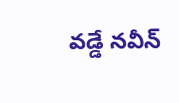వడ్డే నవీన్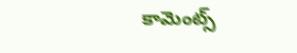కామెంట్స్